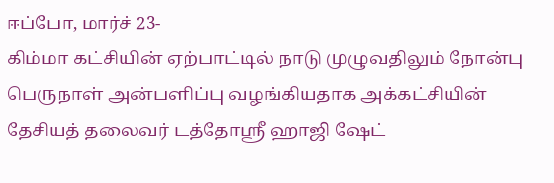ஈப்போ, மார்ச் 23-
கிம்மா கட்சியின் ஏற்பாட்டில் நாடு முழுவதிலும் நோன்பு பெருநாள் அன்பளிப்பு வழங்கியதாக அக்கட்சியின் தேசியத் தலைவர் டத்தோஸ்ரீ ஹாஜி ஷேட்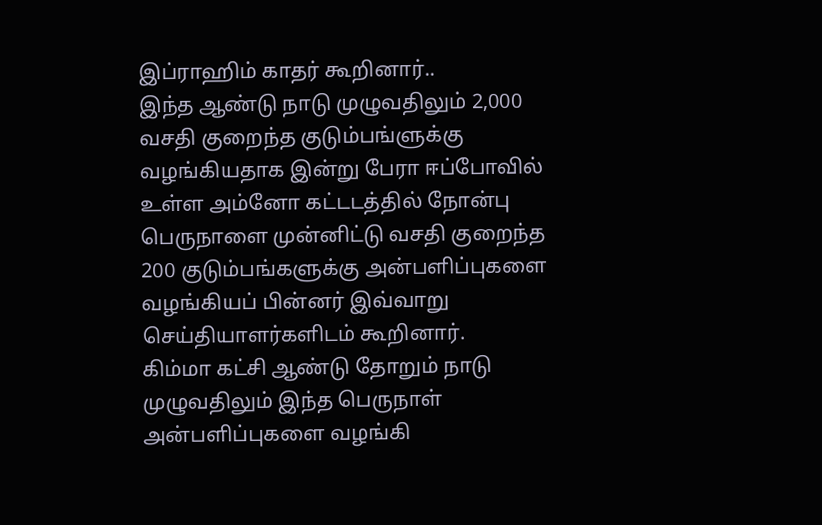இப்ராஹிம் காதர் கூறினார்..
இந்த ஆண்டு நாடு முழுவதிலும் 2,000 வசதி குறைந்த குடும்பங்ளுக்கு வழங்கியதாக இன்று பேரா ஈப்போவில் உள்ள அம்னோ கட்டடத்தில் நோன்பு பெருநாளை முன்னிட்டு வசதி குறைந்த 200 குடும்பங்களுக்கு அன்பளிப்புகளை வழங்கியப் பின்னர் இவ்வாறு செய்தியாளர்களிடம் கூறினார்.
கிம்மா கட்சி ஆண்டு தோறும் நாடு முழுவதிலும் இந்த பெருநாள் அன்பளிப்புகளை வழங்கி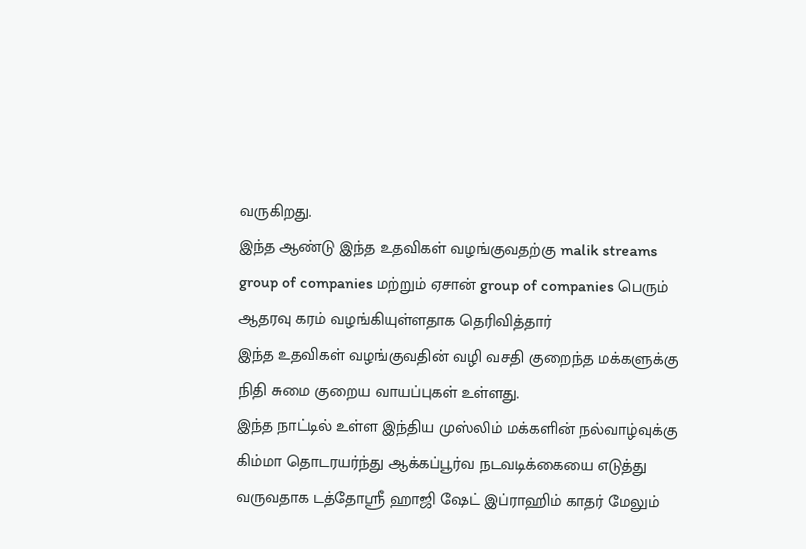வருகிறது.
இந்த ஆண்டு இந்த உதவிகள் வழங்குவதற்கு malik streams group of companies மற்றும் ஏசான் group of companies பெரும் ஆதரவு கரம் வழங்கியுள்ளதாக தெரிவித்தார்
இந்த உதவிகள் வழங்குவதின் வழி வசதி குறைந்த மக்களுக்கு நிதி சுமை குறைய வாயப்புகள் உள்ளது.
இந்த நாட்டில் உள்ள இந்திய முஸ்லிம் மக்களின் நல்வாழ்வுக்கு கிம்மா தொடரயர்ந்து ஆக்கப்பூர்வ நடவடிக்கையை எடுத்து வருவதாக டத்தோஸ்ரீ ஹாஜி ஷேட் இப்ராஹிம் காதர் மேலும்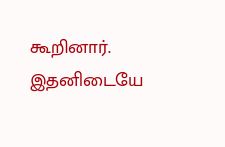கூறினார்.
இதனிடையே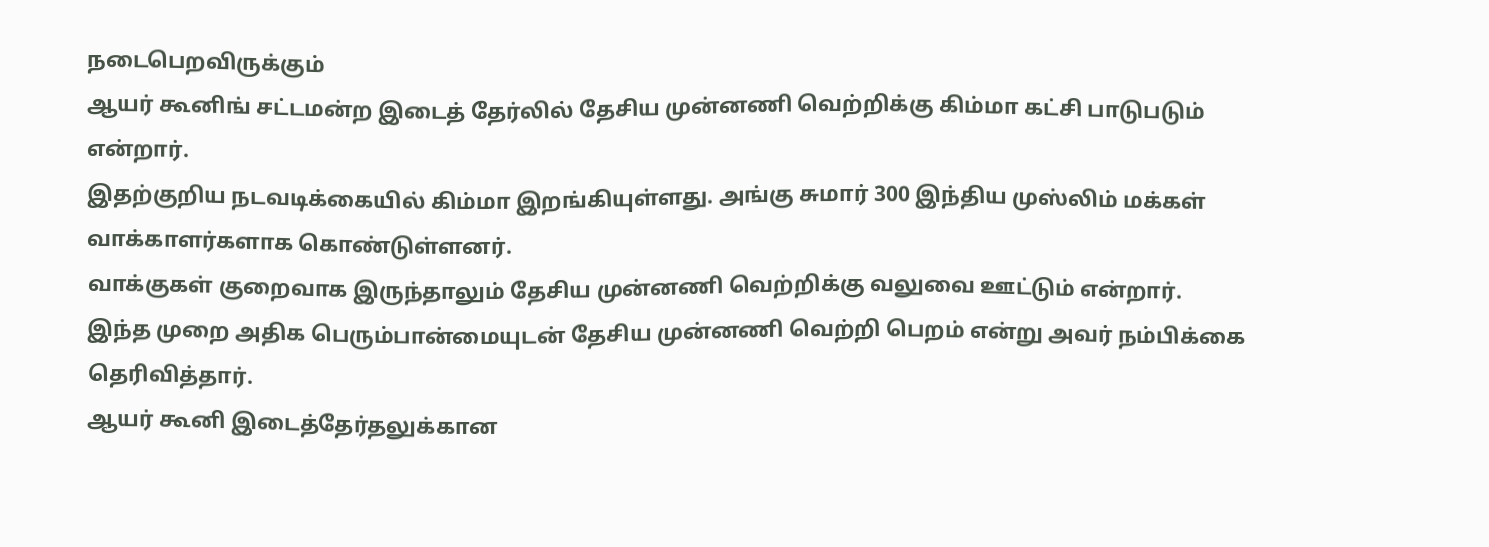நடைபெறவிருக்கும்
ஆயர் கூனிங் சட்டமன்ற இடைத் தேர்லில் தேசிய முன்னணி வெற்றிக்கு கிம்மா கட்சி பாடுபடும் என்றார்.
இதற்குறிய நடவடிக்கையில் கிம்மா இறங்கியுள்ளது. அங்கு சுமார் 300 இந்திய முஸ்லிம் மக்கள் வாக்காளர்களாக கொண்டுள்ளனர்.
வாக்குகள் குறைவாக இருந்தாலும் தேசிய முன்னணி வெற்றிக்கு வலுவை ஊட்டும் என்றார்.
இந்த முறை அதிக பெரும்பான்மையுடன் தேசிய முன்னணி வெற்றி பெறம் என்று அவர் நம்பிக்கை தெரிவித்தார்.
ஆயர் கூனி இடைத்தேர்தலுக்கான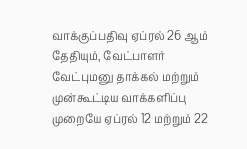வாக்குப்பதிவு ஏப்ரல் 26 ஆம் தேதியும், வேட்பாளர் வேட்புமனு தாக்கல் மற்றும் முன்கூட்டிய வாக்களிப்பு முறையே ஏப்ரல் 12 மற்றும் 22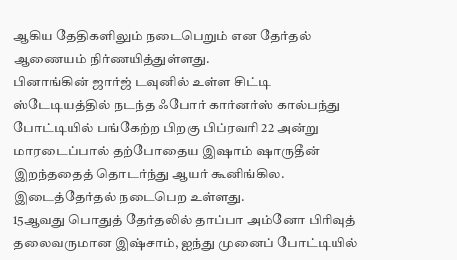ஆகிய தேதிகளிலும் நடைபெறும் என தேர்தல் ஆணையம் நிர்ணயித்துள்ளது.
பினாங்கின் ஜார்ஜ் டவுனில் உள்ள சிட்டி ஸ்டேடியத்தில் நடந்த ஃபோர் கார்னர்ஸ் கால்பந்து போட்டியில் பங்கேற்ற பிறகு பிப்ரவரி 22 அன்று மாரடைப்பால் தற்போதைய இஷாம் ஷாருதீன் இறந்ததைத் தொடர்ந்து ஆயர் கூனிங்கில. இடைத்தேர்தல் நடைபெற உள்ளது.
15ஆவது பொதுத் தேர்தலில் தாப்பா அம்னோ பிரிவுத் தலைவருமான இஷ்சாம், ஐந்து முனைப் போட்டியில்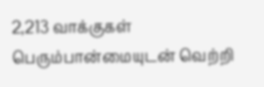2,213 வாக்குகள் பெரும்பான்மையுடன் வெற்றி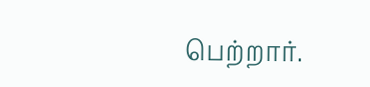பெற்றார்.